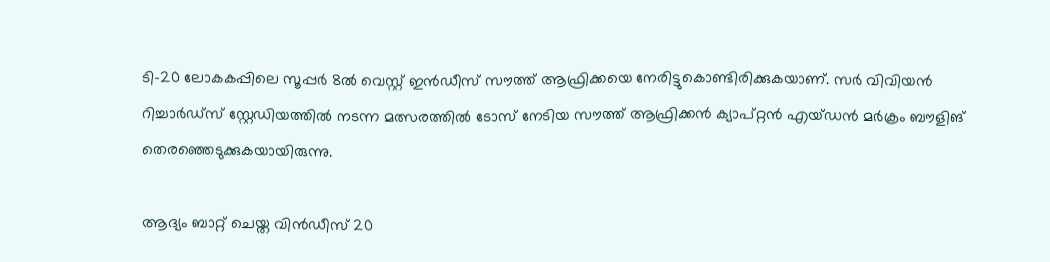ടി-20 ലോകകപ്പിലെ സൂപ്പര്‍ 8ല്‍ വെസ്റ്റ് ഇന്‍ഡീസ് സൗത്ത് ആഫ്രിക്കയെ നേരിട്ടുകൊണ്ടിരിക്കുകയാണ്. സര്‍ വിവിയന്‍ റിച്ചാര്‍ഡ്‌സ് സ്റ്റേഡിയത്തില്‍ നടന്ന മത്സരത്തില്‍ ടോസ് നേടിയ സൗത്ത് ആഫ്രിക്കന്‍ ക്യാപ്റ്റന്‍ എയ്ഡന്‍ മര്‍ക്രം ബൗളിങ് തെരഞ്ഞെടുക്കുകയായിരുന്നു.

ആദ്യം ബാറ്റ് ചെയ്ത വിന്‍ഡീസ് 20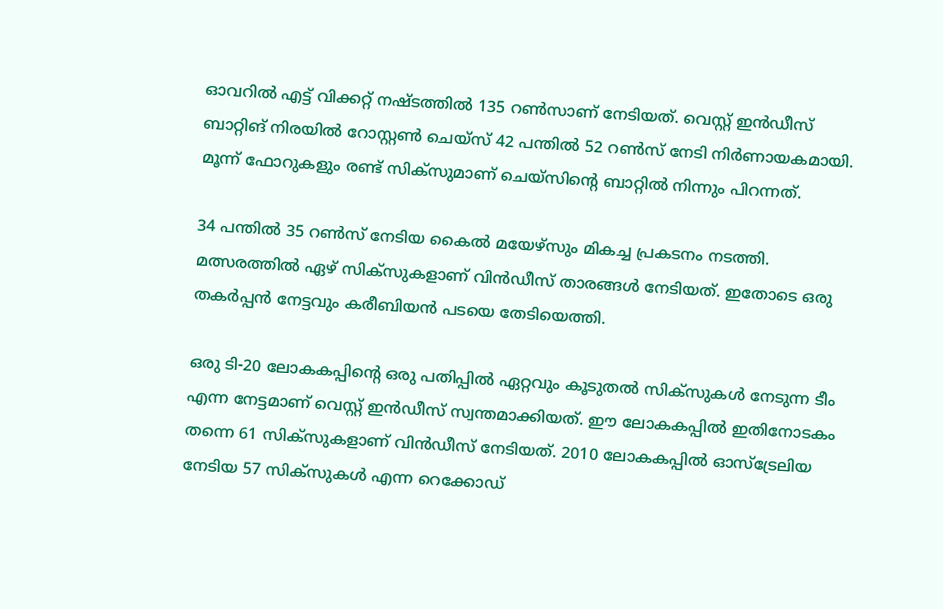ഓവറില്‍ എട്ട് വിക്കറ്റ് നഷ്ടത്തില്‍ 135 റണ്‍സാണ് നേടിയത്. വെസ്റ്റ് ഇന്‍ഡീസ് ബാറ്റിങ് നിരയില്‍ റോസ്റ്റണ്‍ ചെയ്സ് 42 പന്തില്‍ 52 റണ്‍സ് നേടി നിര്‍ണായകമായി. മൂന്ന് ഫോറുകളും രണ്ട് സിക്‌സുമാണ് ചെയ്‌സിന്റെ ബാറ്റില്‍ നിന്നും പിറന്നത്.

34 പന്തില്‍ 35 റണ്‍സ് നേടിയ കൈല്‍ മയേഴ്‌സും മികച്ച പ്രകടനം നടത്തി. മത്സരത്തില്‍ ഏഴ് സിക്‌സുകളാണ് വിന്‍ഡീസ് താരങ്ങള്‍ നേടിയത്. ഇതോടെ ഒരു തകര്‍പ്പന്‍ നേട്ടവും കരീബിയന്‍ പടയെ തേടിയെത്തി.

ഒരു ടി-20 ലോകകപ്പിന്റെ ഒരു പതിപ്പില്‍ ഏറ്റവും കൂടുതല്‍ സിക്‌സുകള്‍ നേടുന്ന ടീം എന്ന നേട്ടമാണ് വെസ്റ്റ് ഇന്‍ഡീസ് സ്വന്തമാക്കിയത്. ഈ ലോകകപ്പില്‍ ഇതിനോടകം തന്നെ 61 സിക്‌സുകളാണ് വിന്‍ഡീസ് നേടിയത്. 2010 ലോകകപ്പില്‍ ഓസ്‌ട്രേലിയ നേടിയ 57 സിക്‌സുകള്‍ എന്ന റെക്കോഡ്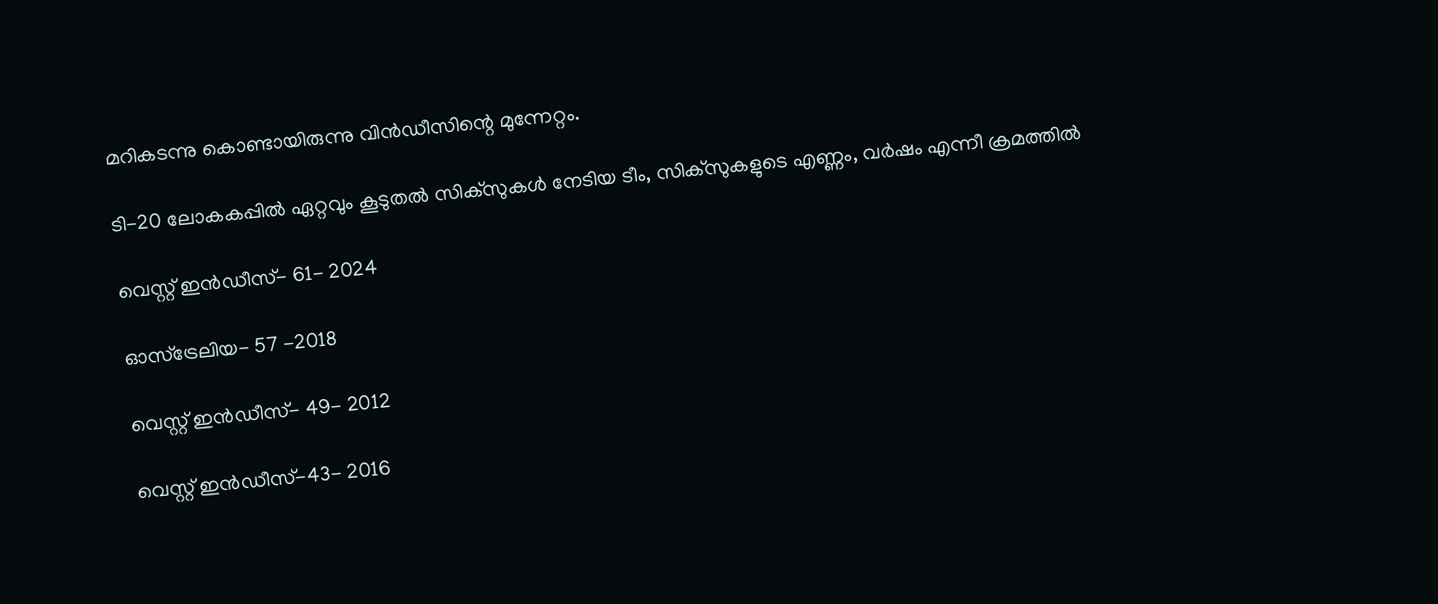മറികടന്നു കൊണ്ടായിരുന്നു വിന്‍ഡീസിന്റെ മുന്നേറ്റം.

ടി-20 ലോകകപ്പില്‍ ഏറ്റവും കൂടുതല്‍ സിക്‌സുകള്‍ നേടിയ ടീം, സിക്‌സുകളുടെ എണ്ണം, വര്‍ഷം എന്നീ ക്രമത്തില്‍

വെസ്റ്റ് ഇന്‍ഡീസ്- 61- 2024

ഓസ്‌ട്രേലിയ- 57 -2018

വെസ്റ്റ് ഇന്‍ഡീസ്- 49- 2012

വെസ്റ്റ് ഇന്‍ഡീസ്-43- 2016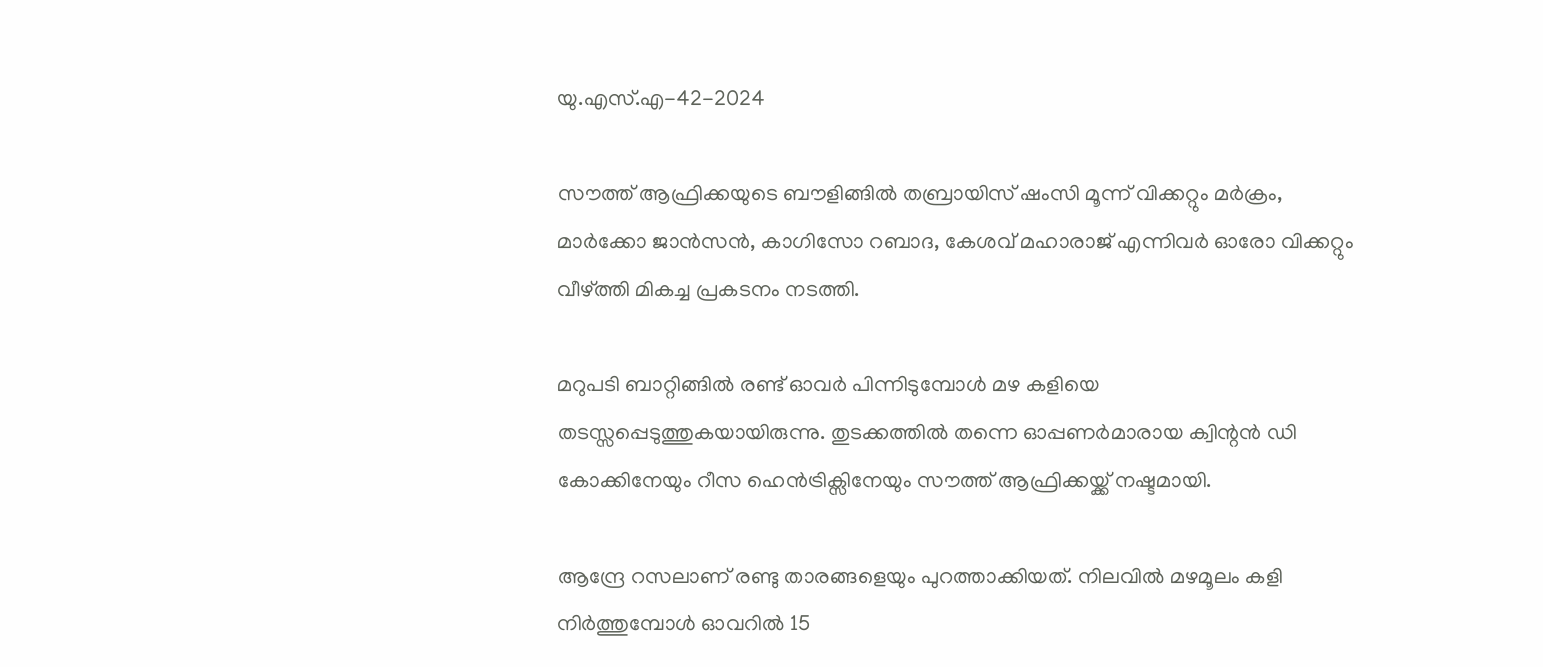യു.എസ്.എ-42-2024

സൗത്ത് ആഫ്രിക്കയുടെ ബൗളിങ്ങില്‍ തബ്രായിസ് ഷംസി മൂന്ന് വിക്കറ്റും മര്‍ക്രം, മാര്‍ക്കോ ജാന്‍സന്‍, കാഗിസോ റബാദ, കേശവ് മഹാരാജ് എന്നിവര്‍ ഓരോ വിക്കറ്റും വീഴ്ത്തി മികച്ച പ്രകടനം നടത്തി.

മറുപടി ബാറ്റിങ്ങില്‍ രണ്ട് ഓവര്‍ പിന്നിടുമ്പോള്‍ മഴ കളിയെ തടസ്സപ്പെടുത്തുകയായിരുന്നു. തുടക്കത്തില്‍ തന്നെ ഓപ്പണര്‍മാരായ ക്വിന്റന്‍ ഡി കോക്കിനേയും റീസ ഹെന്‍ട്രിക്സിനേയും സൗത്ത് ആഫ്രിക്കയ്ക്ക് നഷ്ടമായി.

ആന്ദ്രേ റസലാണ് രണ്ടു താരങ്ങളെയും പുറത്താക്കിയത്. നിലവില്‍ മഴമൂലം കളി നിര്‍ത്തുമ്പോള്‍ ഓവറില്‍ 15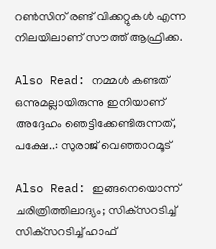റണ്‍സിന് രണ്ട് വിക്കറ്റുകള്‍ എന്ന നിലയിലാണ് സൗത്ത് ആഫ്രിക്ക.

Also Read: നമ്മൾ കണ്ടത് ഒന്നുമല്ലായിരുന്നു ഇനിയാണ് അദ്ദേഹം ഞെട്ടിക്കേണ്ടിരുന്നത്, പക്ഷേ..: സുരാജ് വെഞ്ഞാറമൂട്

Also Read: ഇങ്ങനെയൊന്ന് ചരിത്രിത്തിലാദ്യം; സിക്‌സറടിച്ച് സിക്‌സറടിച്ച് ഹാഫ്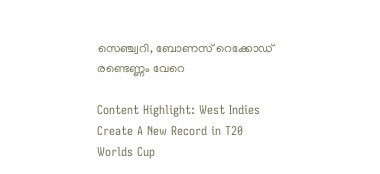സെഞ്ച്വറി, ബോണസ് റെക്കോഡ് രണ്ടെണ്ണം വേറെ

Content Highlight: West Indies Create A New Record in T20 Worlds Cup